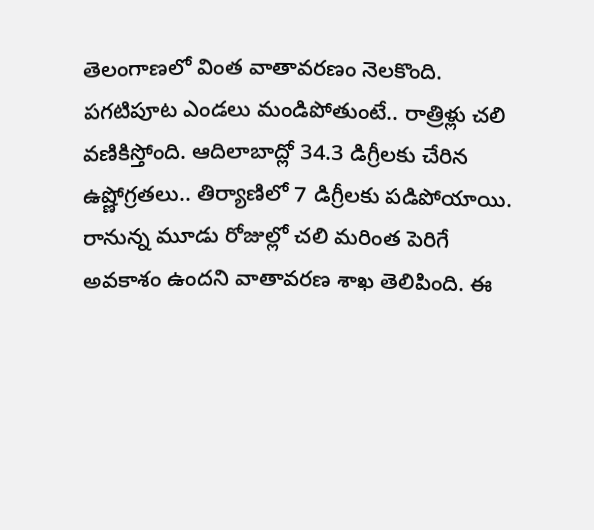తెలంగాణలో వింత వాతావరణం నెలకొంది. పగటిపూట ఎండలు మండిపోతుంటే.. రాత్రిళ్లు చలి వణికిస్తోంది. ఆదిలాబాద్లో 34.3 డిగ్రీలకు చేరిన ఉష్ణోగ్రతలు.. తిర్యాణిలో 7 డిగ్రీలకు పడిపోయాయి. రానున్న మూడు రోజుల్లో చలి మరింత పెరిగే అవకాశం ఉందని వాతావరణ శాఖ తెలిపింది. ఈ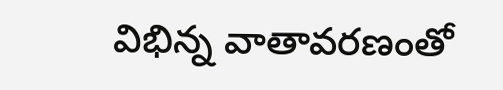విభిన్న వాతావరణంతో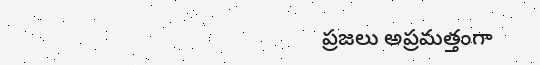ప్రజలు అప్రమత్తంగా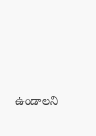ఉండాలని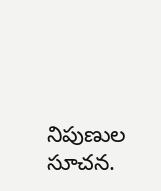నిపుణుల సూచన.